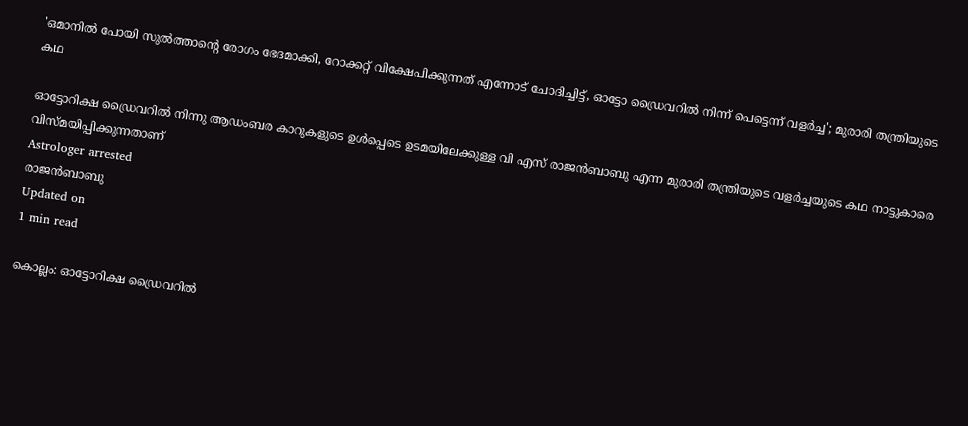'ഒമാനില്‍ പോയി സുല്‍ത്താന്റെ രോഗം ഭേദമാക്കി, റോക്കറ്റ് വിക്ഷേപിക്കുന്നത് എന്നോട് ചോദിച്ചിട്ട്, ഓട്ടോ ഡ്രൈവറില്‍ നിന്ന് പെട്ടെന്ന് വളര്‍ച്ച'; മുരാരി തന്ത്രിയുടെ കഥ

ഓട്ടോറിക്ഷ ഡ്രൈവറില്‍ നിന്നു ആഡംബര കാറുകളുടെ ഉള്‍പ്പെടെ ഉടമയിലേക്കുള്ള വി എസ് രാജന്‍ബാബു എന്ന മുരാരി തന്ത്രിയുടെ വളര്‍ച്ചയുടെ കഥ നാട്ടുകാരെ വിസ്മയിപ്പിക്കുന്നതാണ്
Astrologer arrested
രാജന്‍ബാബു
Updated on
1 min read

കൊല്ലം: ഓട്ടോറിക്ഷ ഡ്രൈവറില്‍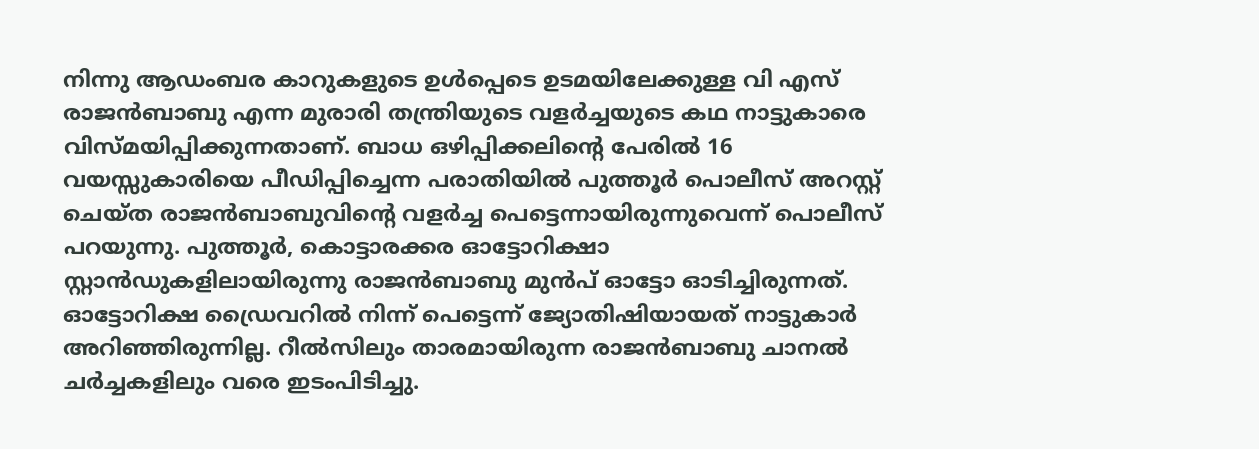നിന്നു ആഡംബര കാറുകളുടെ ഉള്‍പ്പെടെ ഉടമയിലേക്കുള്ള വി എസ് രാജന്‍ബാബു എന്ന മുരാരി തന്ത്രിയുടെ വളര്‍ച്ചയുടെ കഥ നാട്ടുകാരെ വിസ്മയിപ്പിക്കുന്നതാണ്. ബാധ ഒഴിപ്പിക്കലിന്റെ പേരില്‍ 16 വയസ്സുകാരിയെ പീഡിപ്പിച്ചെന്ന പരാതിയില്‍ പുത്തൂര്‍ പൊലീസ് അറസ്റ്റ് ചെയ്ത രാജന്‍ബാബുവിന്റെ വളര്‍ച്ച പെട്ടെന്നായിരുന്നുവെന്ന് പൊലീസ് പറയുന്നു. പുത്തൂര്‍, കൊട്ടാരക്കര ഓട്ടോറിക്ഷാ സ്റ്റാന്‍ഡുകളിലായിരുന്നു രാജന്‍ബാബു മുന്‍പ് ഓട്ടോ ഓടിച്ചിരുന്നത്. ഓട്ടോറിക്ഷ ഡ്രൈവറില്‍ നിന്ന് പെട്ടെന്ന് ജ്യോതിഷിയായത് നാട്ടുകാര്‍ അറിഞ്ഞിരുന്നില്ല. റീല്‍സിലും താരമായിരുന്ന രാജന്‍ബാബു ചാനല്‍ ചര്‍ച്ചകളിലും വരെ ഇടംപിടിച്ചു.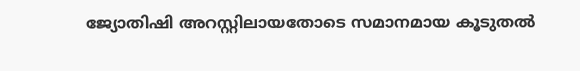ജ്യോതിഷി അറസ്റ്റിലായതോടെ സമാനമായ കൂടുതല്‍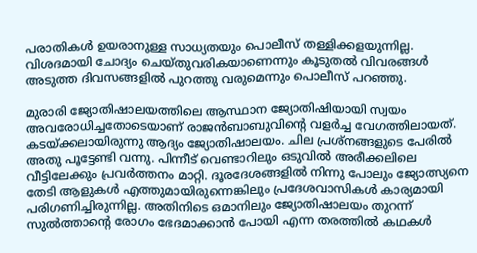പരാതികള്‍ ഉയരാനുള്ള സാധ്യതയും പൊലീസ് തള്ളിക്കളയുന്നില്ല. വിശദമായി ചോദ്യം ചെയ്തുവരികയാണെന്നും കൂടുതല്‍ വിവരങ്ങള്‍ അടുത്ത ദിവസങ്ങളില്‍ പുറത്തു വരുമെന്നും പൊലീസ് പറഞ്ഞു.

മുരാരി ജ്യോതിഷാലയത്തിലെ ആസ്ഥാന ജ്യോതിഷിയായി സ്വയം അവരോധിച്ചതോടെയാണ് രാജന്‍ബാബുവിന്റെ വളര്‍ച്ച വേഗത്തിലായത്. കടയ്ക്കലായിരുന്നു ആദ്യം ജ്യോതിഷാലയം. ചില പ്രശ്‌നങ്ങളുടെ പേരില്‍ അതു പൂട്ടേണ്ടി വന്നു. പിന്നീട് വെണ്ടാറിലും ഒടുവില്‍ അരീക്കലിലെ വീട്ടിലേക്കും പ്രവര്‍ത്തനം മാറ്റി. ദൂരദേശങ്ങളില്‍ നിന്നു പോലും ജ്യോത്സ്യനെ തേടി ആളുകള്‍ എത്തുമായിരുന്നെങ്കിലും പ്രദേശവാസികള്‍ കാര്യമായി പരിഗണിച്ചിരുന്നില്ല. അതിനിടെ ഒമാനിലും ജ്യോതിഷാലയം തുറന്ന് സുല്‍ത്താന്റെ രോഗം ഭേദമാക്കാന്‍ പോയി എന്ന തരത്തില്‍ കഥകള്‍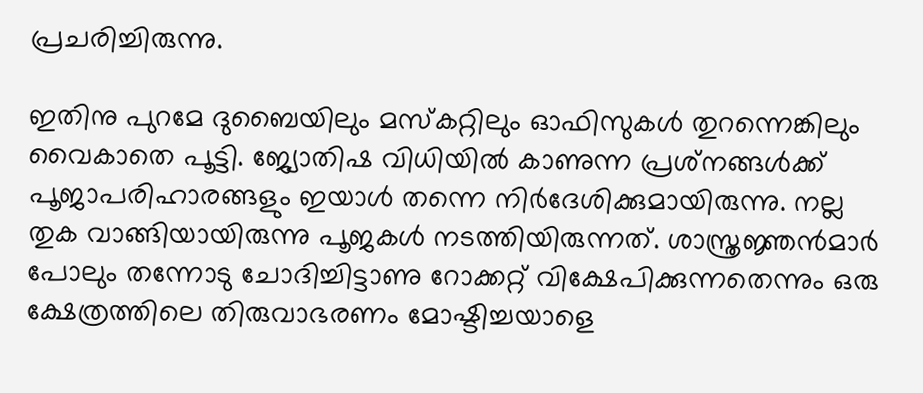പ്രചരിച്ചിരുന്നു.

ഇതിനു പുറമേ ദുബൈയിലും മസ്‌കറ്റിലും ഓഫിസുകള്‍ തുറന്നെങ്കിലും വൈകാതെ പൂട്ടി. ജ്യോതിഷ വിധിയില്‍ കാണുന്ന പ്രശ്‌നങ്ങള്‍ക്ക് പൂജാപരിഹാരങ്ങളും ഇയാള്‍ തന്നെ നിര്‍ദേശിക്കുമായിരുന്നു. നല്ല തുക വാങ്ങിയായിരുന്നു പൂജകള്‍ നടത്തിയിരുന്നത്. ശാസ്ത്രജ്ഞന്‍മാര്‍ പോലും തന്നോടു ചോദിച്ചിട്ടാണു റോക്കറ്റ് വിക്ഷേപിക്കുന്നതെന്നും ഒരു ക്ഷേത്രത്തിലെ തിരുവാഭരണം മോഷ്ടിച്ചയാളെ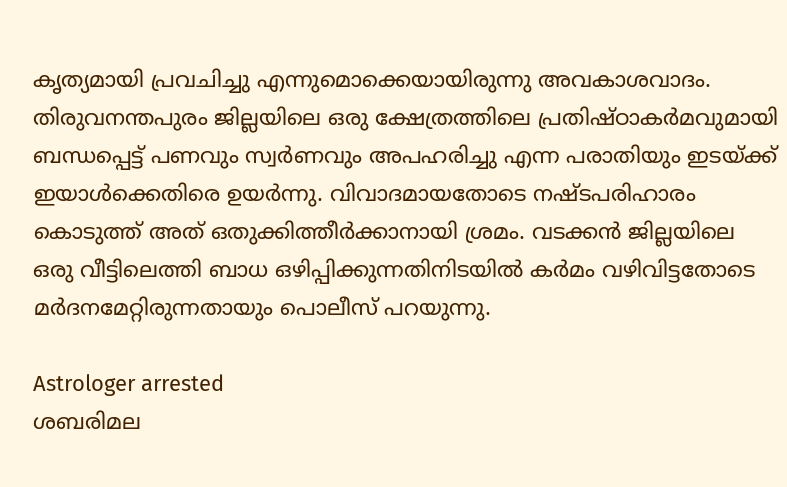കൃത്യമായി പ്രവചിച്ചു എന്നുമൊക്കെയായിരുന്നു അവകാശവാദം. തിരുവനന്തപുരം ജില്ലയിലെ ഒരു ക്ഷേത്രത്തിലെ പ്രതിഷ്ഠാകര്‍മവുമായി ബന്ധപ്പെട്ട് പണവും സ്വര്‍ണവും അപഹരിച്ചു എന്ന പരാതിയും ഇടയ്ക്ക് ഇയാള്‍ക്കെതിരെ ഉയര്‍ന്നു. വിവാദമായതോടെ നഷ്ടപരിഹാരം കൊടുത്ത് അത് ഒതുക്കിത്തീര്‍ക്കാനായി ശ്രമം. വടക്കന്‍ ജില്ലയിലെ ഒരു വീട്ടിലെത്തി ബാധ ഒഴിപ്പിക്കുന്നതിനിടയില്‍ കര്‍മം വഴിവിട്ടതോടെ മര്‍ദനമേറ്റിരുന്നതായും പൊലീസ് പറയുന്നു.

Astrologer arrested
ശബരിമല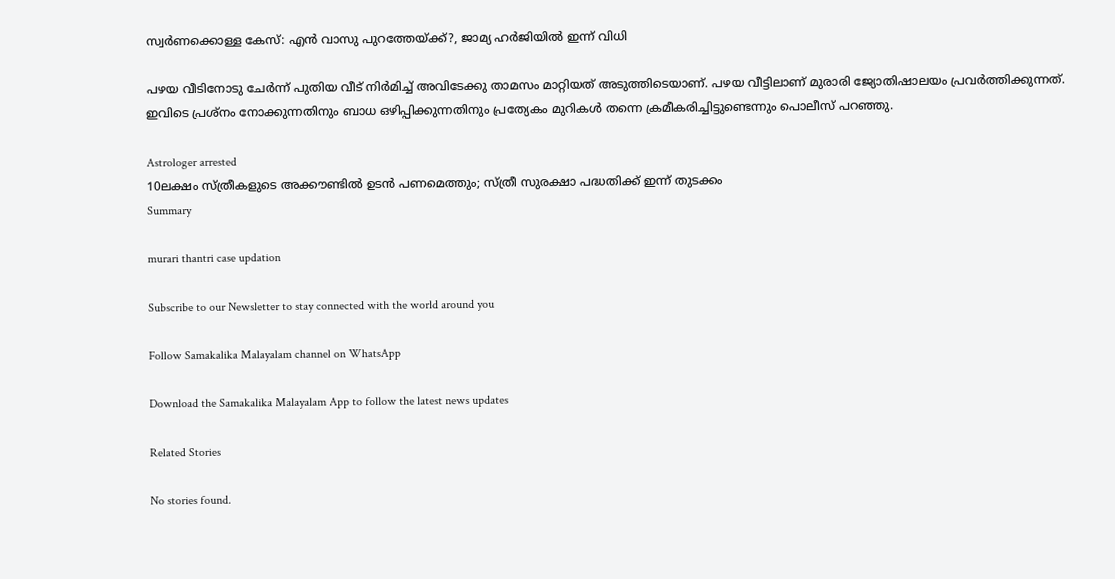സ്വര്‍ണക്കൊള്ള കേസ്: എന്‍ വാസു പുറത്തേയ്ക്ക്?, ജാമ്യ ഹര്‍ജിയില്‍ ഇന്ന് വിധി

പഴയ വീടിനോടു ചേര്‍ന്ന് പുതിയ വീട് നിര്‍മിച്ച് അവിടേക്കു താമസം മാറ്റിയത് അടുത്തിടെയാണ്. പഴയ വീട്ടിലാണ് മുരാരി ജ്യോതിഷാലയം പ്രവര്‍ത്തിക്കുന്നത്. ഇവിടെ പ്രശ്‌നം നോക്കുന്നതിനും ബാധ ഒഴിപ്പിക്കുന്നതിനും പ്രത്യേകം മുറികള്‍ തന്നെ ക്രമീകരിച്ചിട്ടുണ്ടെന്നും പൊലീസ് പറഞ്ഞു.

Astrologer arrested
10ലക്ഷം സ്ത്രീകളുടെ അക്കൗണ്ടില്‍ ഉടന്‍ പണമെത്തും; സ്ത്രീ സുരക്ഷാ പദ്ധതിക്ക് ഇന്ന് തുടക്കം
Summary

murari thantri case updation

Subscribe to our Newsletter to stay connected with the world around you

Follow Samakalika Malayalam channel on WhatsApp

Download the Samakalika Malayalam App to follow the latest news updates

Related Stories

No stories found.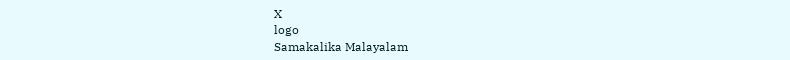X
logo
Samakalika Malayalam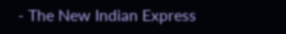- The New Indian Express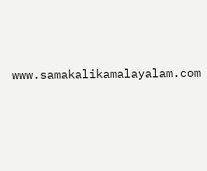www.samakalikamalayalam.com